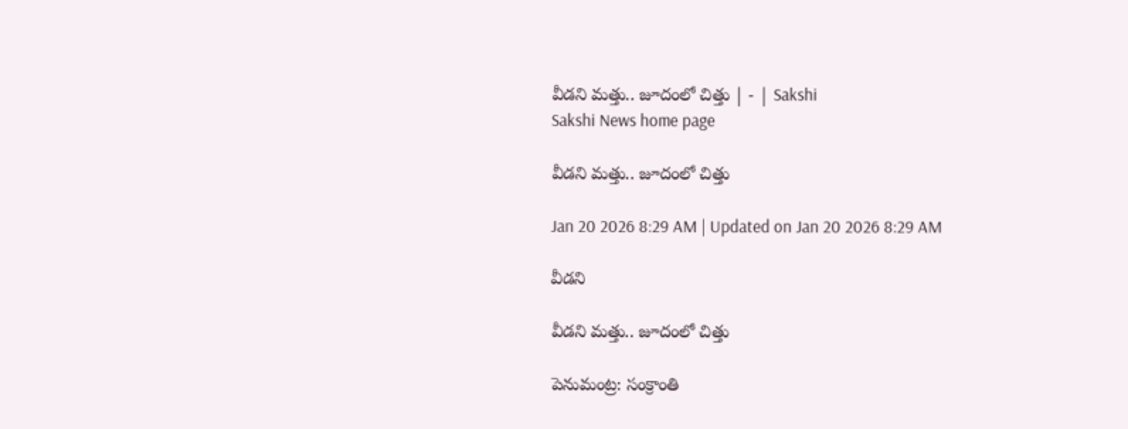వీడని మత్తు.. జూదంలో చిత్తు | - | Sakshi
Sakshi News home page

వీడని మత్తు.. జూదంలో చిత్తు

Jan 20 2026 8:29 AM | Updated on Jan 20 2026 8:29 AM

వీడని

వీడని మత్తు.. జూదంలో చిత్తు

పెనుమంట్ర: సంక్రాంతి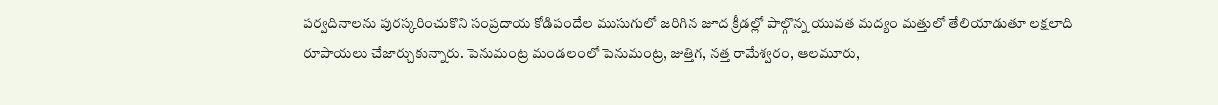పర్వదినాలను పురస్కరించుకొని సంప్రదాయ కోడిపందేల ముసుగులో జరిగిన జూద క్రీడల్లో పాల్గొన్న యువత మద్యం మత్తులో తేలియాడుతూ లక్షలాది రూపాయలు చేజార్చుకున్నారు. పెనుమంట్ర మండలంలో పెనుమంట్ర, జుత్తిగ, నత్త రామేశ్వరం, ఆలమూరు,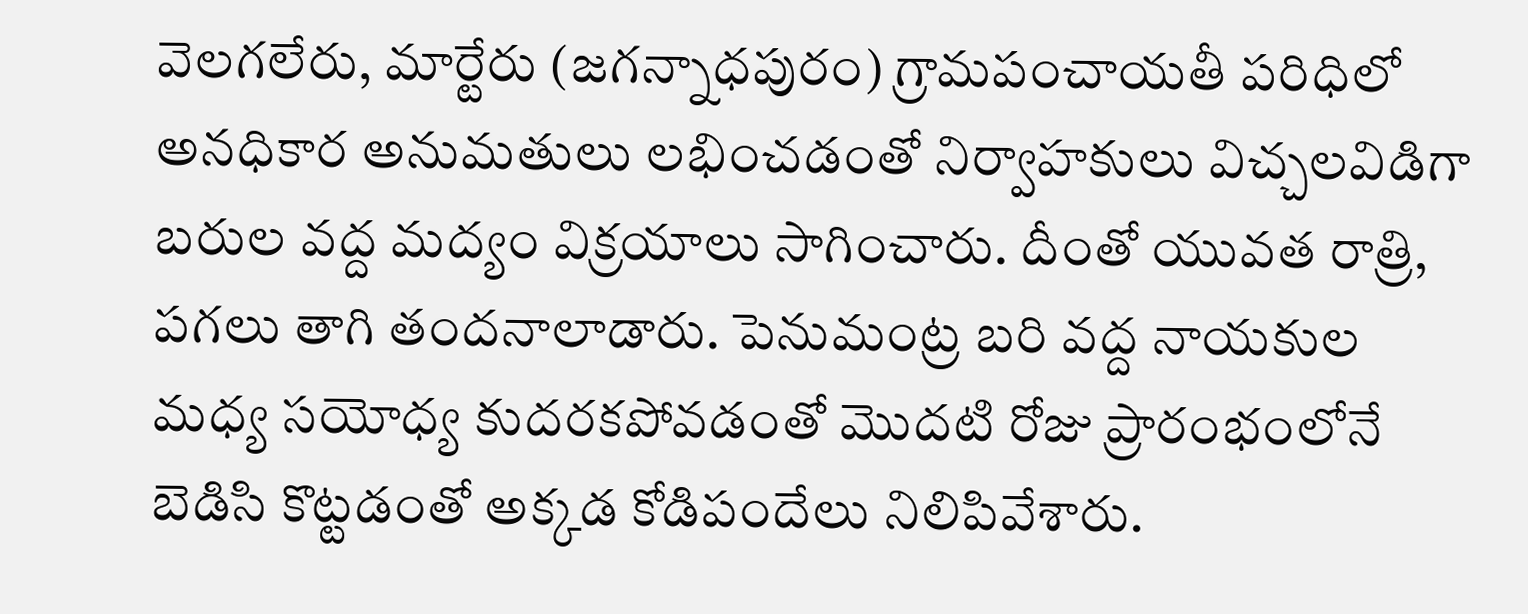వెలగలేరు, మార్టేరు (జగన్నాధపురం) గ్రామపంచాయతీ పరిధిలో అనధికార అనుమతులు లభించడంతో నిర్వాహకులు విచ్చలవిడిగా బరుల వద్ద మద్యం విక్రయాలు సాగించారు. దీంతో యువత రాత్రి, పగలు తాగి తందనాలాడారు. పెనుమంట్ర బరి వద్ద నాయకుల మధ్య సయోధ్య కుదరకపోవడంతో మొదటి రోజు ప్రారంభంలోనే బెడిసి కొట్టడంతో అక్కడ కోడిపందేలు నిలిపివేశారు.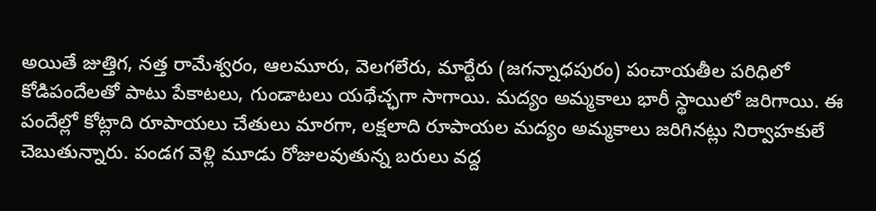అయితే జుత్తిగ, నత్త రామేశ్వరం, ఆలమూరు, వెలగలేరు, మార్టేరు (జగన్నాధపురం) పంచాయతీల పరిధిలో కోడిపందేలతో పాటు పేకాటలు, గుండాటలు యథేచ్ఛగా సాగాయి. మద్యం అమ్మకాలు భారీ స్థాయిలో జరిగాయి. ఈ పందేల్లో కోట్లాది రూపాయలు చేతులు మారగా, లక్షలాది రూపాయల మద్యం అమ్మకాలు జరిగినట్లు నిర్వాహకులే చెబుతున్నారు. పండగ వెళ్లి మూడు రోజులవుతున్న బరులు వద్ద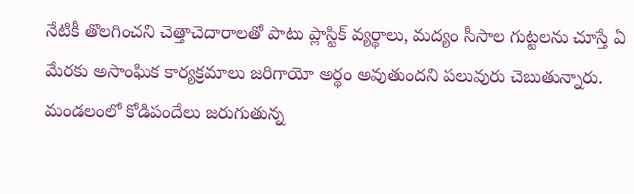నేటికీ తొలగించని చెత్తాచెదారాలతో పాటు ప్లాస్టిక్‌ వ్యర్థాలు, మద్యం సీసాల గుట్టలను చూస్తే ఏ మేరకు అసాంఘిక కార్యక్రమాలు జరిగాయో అర్థం అవుతుందని పలువురు చెబుతున్నారు. మండలంలో కోడిపందేలు జరుగుతున్న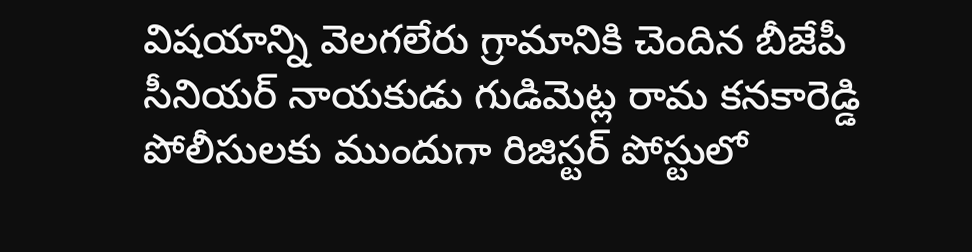విషయాన్ని వెలగలేరు గ్రామానికి చెందిన బీజేపీ సీనియర్‌ నాయకుడు గుడిమెట్ల రామ కనకారెడ్డి పోలీసులకు ముందుగా రిజిస్టర్‌ పోస్టులో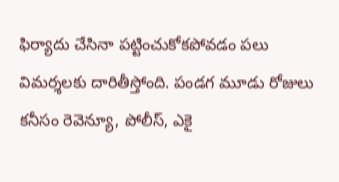ఫిర్యాదు చేసినా పట్టించుకోకపోవడం పలు విమర్శలకు దారితీస్తోంది. పండగ మూడు రోజులు కనీసం రెవెన్యూ, పోలీస్‌, ఎకై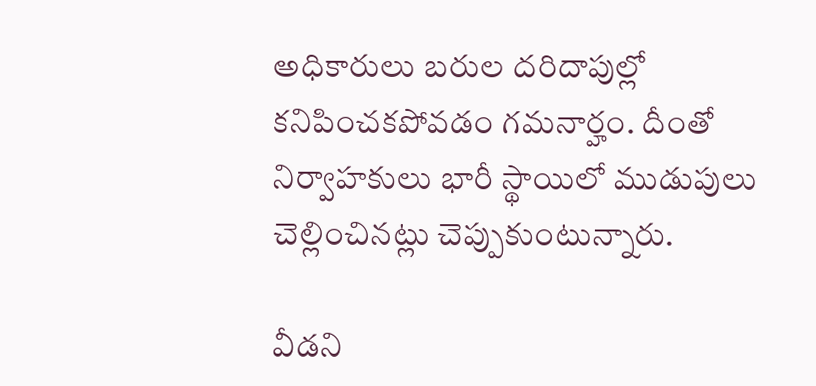అధికారులు బరుల దరిదాపుల్లో కనిపించకపోవడం గమనార్హం. దీంతో నిర్వాహకులు భారీ స్థాయిలో ముడుపులు చెల్లించినట్లు చెప్పుకుంటున్నారు.

వీడని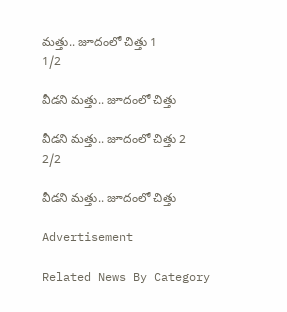మత్తు.. జూదంలో చిత్తు 1
1/2

వీడని మత్తు.. జూదంలో చిత్తు

వీడని మత్తు.. జూదంలో చిత్తు 2
2/2

వీడని మత్తు.. జూదంలో చిత్తు

Advertisement

Related News By Category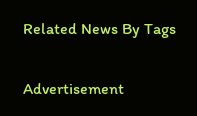Related News By Tags

Advertisement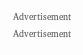Advertisement
Advertisement